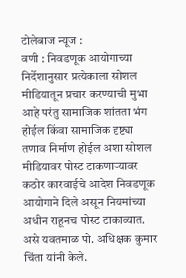टोलेबाज न्यूज :
वणी : निवडणूक आयोगाच्या निर्देशानुसार प्रत्येकाला सोशल मीडियातून प्रचार करण्याची मुभा आहे परंतु सामाजिक शांतता भंग होईल किंवा सामाजिक दृष्ट्या तणाव निर्माण होईल अशा सोशल मीडियावर पोस्ट टाकणाऱ्यावर कठोर कारवाईचे आदेश निवडणूक आयोगाने दिले असून नियमांच्या अधीन राहूनच पोस्ट टाकाव्यात. असे यवतमाळ पो. अधिक्षक कुमार चिंता यांनी केले.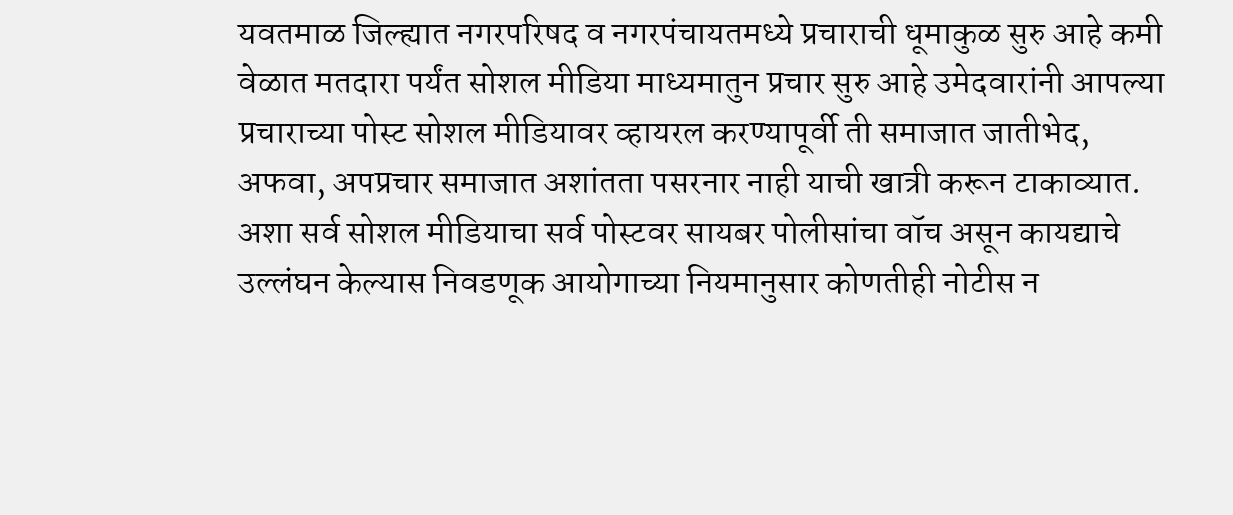यवतमाळ जिल्ह्यात नगरपरिषद व नगरपंचायतमध्ये प्रचाराची धूमाकुळ सुरु आहे कमी वेळात मतदारा पर्यंत सोशल मीडिया माध्यमातुन प्रचार सुरु आहे उमेदवारांनी आपल्या प्रचाराच्या पोस्ट सोशल मीडियावर व्हायरल करण्यापूर्वी ती समाजात जातीभेद, अफवा, अपप्रचार समाजात अशांतता पसरनार नाही याची खात्री करून टाकाव्यात.
अशा सर्व सोशल मीडियाचा सर्व पोस्टवर सायबर पोलीसांचा वॉच असून कायद्याचे उल्लंघन केल्यास निवडणूक आयोगाच्या नियमानुसार कोणतीही नोटीस न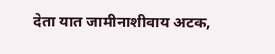देता यात जामीनाशीवाय अटक,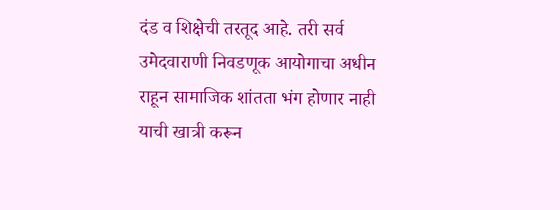दंड व शिक्षेची तरतूद आहे. तरी सर्व उमेदवाराणी निवडणूक आयोगाचा अधीन राहून सामाजिक शांतता भंग होणार नाही याची खात्री करून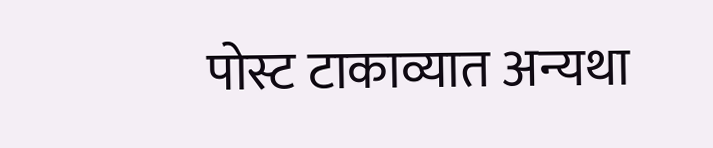पोस्ट टाकाव्यात अन्यथा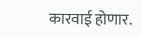कारवाई होणार.